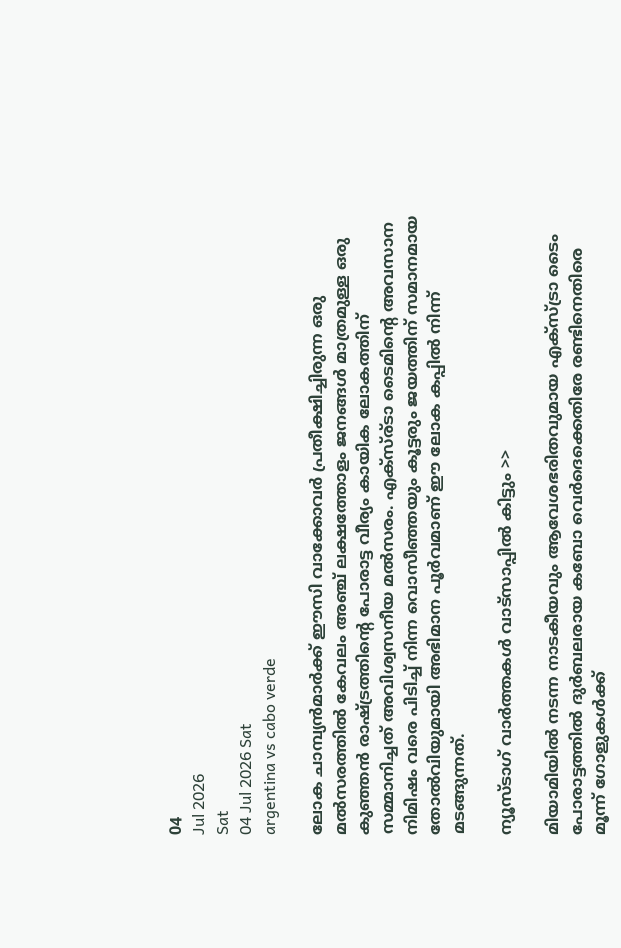04
Jul 2026
Sat
04 Jul 2026 Sat
argentina vs cabo verde

ലോക ചാമ്പ്യന്‍മാര്‍ക്ക് ഈസി വാക്കോവര്‍ പ്രതീക്ഷിച്ചിരുന്ന ഒരു മല്‍സരത്തില്‍ കേവലം അഞ്ച് ലക്ഷത്തോളം ജനങ്ങള്‍ മാത്രമുള്ള ഒരു കുഞ്ഞന്‍ രാഷ്ട്രത്തിന്റെ പോരാട്ട വീര്യം കായിക ലോകത്തിന് സമ്മാനിച്ചത് അവിശ്വസനീയ മല്‍സരം. എക്സ്ര്ടാ ടൈമിന്റെ അവസാന നിമിഷം വരെ പിടിച്ച് നിന്ന വൊസീഞ്ഞയും കൂട്ടരും ജയത്തിന് സമാനമായ തോല്‍വിയുമായി അഭിമാന പൂര്‍വമാണ് ഈ ലോക കപ്പില്‍ നിന്ന് മടങ്ങുന്നത്.

ന്യൂസ്ടാഗ് വാര്‍ത്തകള്‍ വാട്‌സാപ്പില്‍ കിട്ടും >>

മിയാമിയില്‍ നടന്ന നാടകീയവും ആവേശഭരിതവുമായ എക്‌സ്ട്രാ ടൈം പോരാട്ടത്തില്‍ ദുര്‍ബലരായ കബോ വെര്‍ദെക്കെതിരേ രണ്ടിനെതിരെ മൂന്ന് ഗോളുകള്‍ക്ക്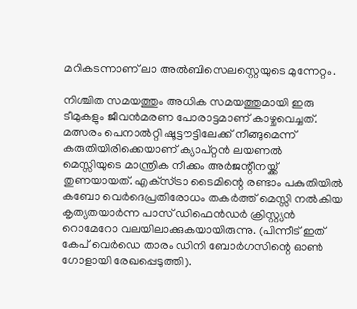മറികടന്നാണ് ലാ അല്‍ബിസെലസ്റ്റെയുടെ മുന്നേറ്റം.

നിശ്ചിത സമയത്തും അധിക സമയത്തുമായി ഇരു ടീമുകളും ജീവന്‍മരണ പോരാട്ടമാണ് കാഴ്ചവെച്ചത്. മത്സരം പെനാല്‍റ്റി ഷൂട്ടൗട്ടിലേക്ക് നീങ്ങുമെന്ന് കരുതിയിരിക്കെയാണ് ക്യാപ്റ്റന്‍ ലയണല്‍ മെസ്സിയുടെ മാന്ത്രിക നീക്കം അര്‍ജന്റീനയ്ക്ക് തുണയായത്. എക്‌സ്ട്രാ ടൈമിന്റെ രണ്ടാം പകുതിയില്‍ കബോ വെര്‍ദെപ്രതിരോധം തകര്‍ത്ത് മെസ്സി നല്‍കിയ കൃത്യതയാര്‍ന്ന പാസ് ഡിഫെന്‍ഡര്‍ ക്രിസ്റ്റ്യന്‍ റൊമേറോ വലയിലാക്കുകയായിരുന്നു. (പിന്നീട് ഇത് കേപ് വെര്‍ഡെ താരം ഡിനി ബോര്‍ഗസിന്റെ ഓണ്‍ ഗോളായി രേഖപ്പെടുത്തി).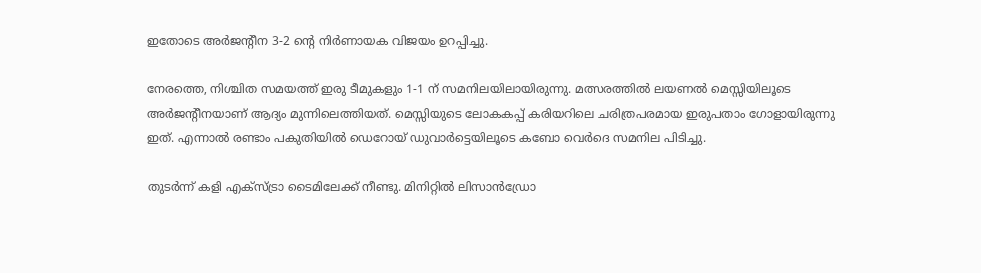ഇതോടെ അര്‍ജന്റീന 3-2 ന്റെ നിര്‍ണായക വിജയം ഉറപ്പിച്ചു.

നേരത്തെ, നിശ്ചിത സമയത്ത് ഇരു ടീമുകളും 1-1 ന് സമനിലയിലായിരുന്നു. മത്സരത്തില്‍ ലയണല്‍ മെസ്സിയിലൂടെ അര്‍ജന്റീനയാണ് ആദ്യം മുന്നിലെത്തിയത്. മെസ്സിയുടെ ലോകകപ്പ് കരിയറിലെ ചരിത്രപരമായ ഇരുപതാം ഗോളായിരുന്നു ഇത്. എന്നാല്‍ രണ്ടാം പകുതിയില്‍ ഡെറോയ് ഡുവാര്‍ട്ടെയിലൂടെ കബോ വെര്‍ദെ സമനില പിടിച്ചു.

തുടര്‍ന്ന് കളി എക്‌സ്ട്രാ ടൈമിലേക്ക് നീണ്ടു. മിനിറ്റില്‍ ലിസാന്‍ഡ്രോ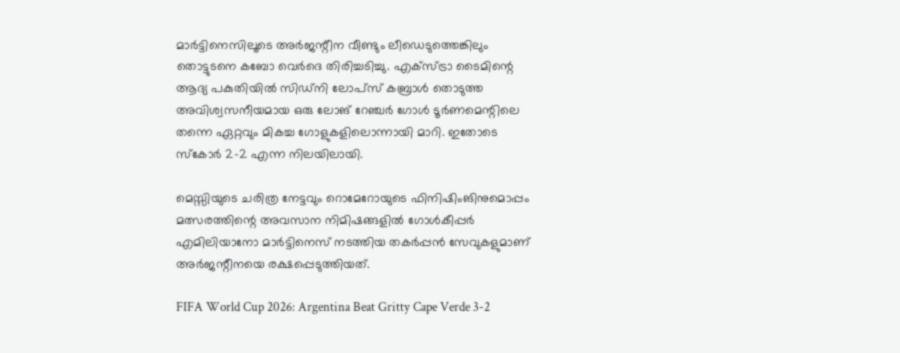മാര്‍ട്ടിനെസിലൂടെ അര്‍ജന്റീന വീണ്ടും ലീഡെടുത്തെങ്കിലും തൊട്ടുടനെ കബോ വെര്‍ദെ തിരിച്ചടിച്ചു. എക്‌സ്ട്രാ ടൈമിന്റെ ആദ്യ പകുതിയില്‍ സിഡ്നി ലോപ്‌സ് കബ്രാള്‍ തൊടുത്ത അവിശ്വസനീയമായ ഒരു ലോങ് റേഞ്ചര്‍ ഗോള്‍ ടൂര്‍ണമെന്റിലെ തന്നെ ഏറ്റവും മികച്ച ഗോളുകളിലൊന്നായി മാറി. ഇതോടെ സ്‌കോര്‍ 2-2 എന്ന നിലയിലായി.

മെസ്സിയുടെ ചരിത്ര നേട്ടവും റൊമേറോയുടെ ഫിനിഷിംങിനുമൊപ്പം മത്സരത്തിന്റെ അവസാന നിമിഷങ്ങളില്‍ ഗോള്‍കീപ്പര്‍ എമിലിയാനോ മാര്‍ട്ടിനെസ് നടത്തിയ തകര്‍പ്പന്‍ സേവുകളുമാണ് അര്‍ജന്റീനയെ രക്ഷപ്പെടുത്തിയത്.

FIFA World Cup 2026: Argentina Beat Gritty Cape Verde 3-2